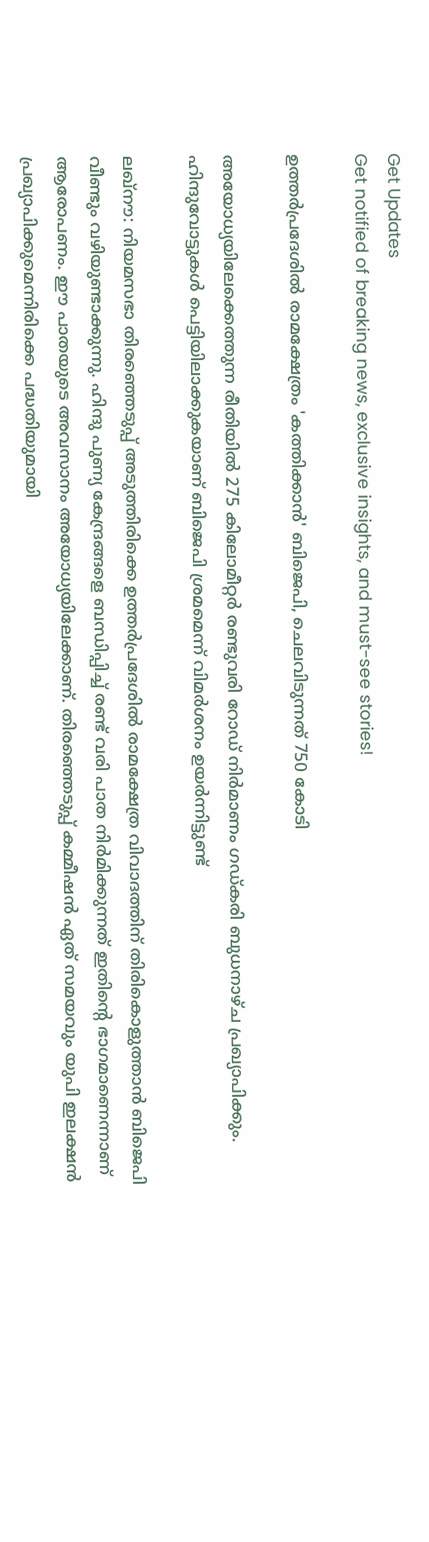Get Updates
Get notified of breaking news, exclusive insights, and must-see stories!

ഉത്തര്‍പ്രദേശില്‍ രാമക്ഷേത്രം 'കത്തിക്കാന്‍' ബിജെപി, ചെലവിടുന്നത് 750 കോടി

അയോധ്യയിലേക്കെത്തുന്ന രീതിയില്‍ 275 കിലോമീറ്റര്‍ രണ്ടുവരി റോഡ് നിര്‍മാണം ഗഡ്കരി ബുധനാഴ്ച പ്രഖ്യാപിക്കും. ഹിന്ദുവോട്ടുകള്‍ പെട്ടിയിലാക്കുകയാണ് ബിജെപി ശ്രമമെന്ന് വിമര്‍ശനം ഉയര്‍ന്നിട്ടുണ്ട്

ലഖ്‌നൗ: നിയമസഭാ തിരഞ്ഞെടുപ്പ് അടുത്തിരിക്കെ ഉത്തര്‍പ്രദേശില്‍ രാമക്ഷേത്ര വിവാദത്തിന് തിരികൊളുത്താന്‍ ബിജെപി വീണ്ടും വഴിയുണ്ടാക്കുന്നു. ഹിന്ദു പുണ്യ കേന്ദ്രങ്ങളെ ബന്ധിപ്പിച്ച് രണ്ട് വരി പാത നിര്‍മിക്കുന്നത് ഇതിന്റെ ഭാഗമാണെന്നാണ് ആരോപണം. ഈ പാതയുടെ അവസാനം അയോധ്യയിലേക്കാണ്. തിരഞ്ഞെടുപ്പ് കമ്മീഷന്‍ ഏത് സമയവും യുപി ഇലക്ഷന്‍ പ്രഖ്യാപിക്കുമെന്നിരിക്കെ പദ്ധതിയുമായി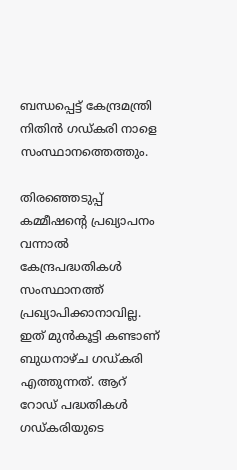ബന്ധപ്പെട്ട് കേന്ദ്രമന്ത്രി നിതിന്‍ ഗഡ്കരി നാളെ സംസ്ഥാനത്തെത്തും.

തിരഞ്ഞെടുപ്പ് കമ്മീഷന്റെ പ്രഖ്യാപനം വന്നാല്‍ കേന്ദ്രപദ്ധതികള്‍ സംസ്ഥാനത്ത് പ്രഖ്യാപിക്കാനാവില്ല. ഇത് മുന്‍കൂട്ടി കണ്ടാണ് ബുധനാഴ്ച ഗഡ്കരി എത്തുന്നത്. ആറ് റോഡ് പദ്ധതികള്‍ ഗഡ്കരിയുടെ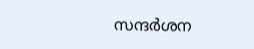സന്ദര്‍ശന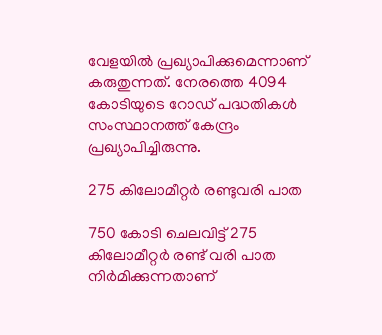വേളയില്‍ പ്രഖ്യാപിക്കുമെന്നാണ് കരുതുന്നത്. നേരത്തെ 4094 കോടിയുടെ റോഡ് പദ്ധതികള്‍ സംസ്ഥാനത്ത് കേന്ദ്രം പ്രഖ്യാപിച്ചിരുന്നു.

275 കിലോമീറ്റര്‍ രണ്ടുവരി പാത

750 കോടി ചെലവിട്ട് 275 കിലോമീറ്റര്‍ രണ്ട് വരി പാത നിര്‍മിക്കുന്നതാണ്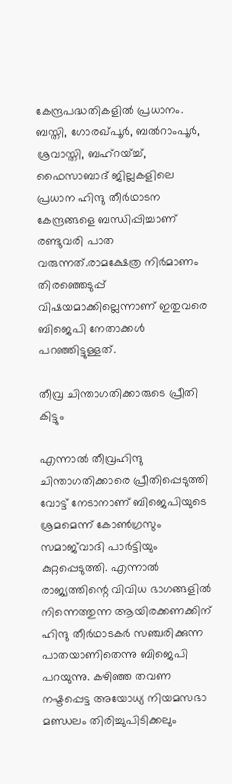കേന്ദ്രപദ്ധതികളില്‍ പ്രധാനം. ബസ്തി, ഗോരഖ്പൂര്‍, ബല്‍റാംപൂര്‍, ശ്രവാസ്തി, ബഹ്‌റയ്ച്ച്, ഫൈസാബാദ് ജില്ലകളിലെ പ്രധാന ഹിന്ദു തീര്‍ഥാടന കേന്ദ്രങ്ങളെ ബന്ധിപ്പിച്ചാണ് രണ്ടുവരി പാത വരുന്നത്.രാമക്ഷേത്ര നിര്‍മാണം തിരഞ്ഞെടുപ്പ് വിഷയമാക്കില്ലെന്നാണ് ഇതുവരെ ബിജെപി നേതാക്കള്‍ പറഞ്ഞിട്ടുള്ളത്.

തീവ്ര ചിന്താഗതിക്കാരുടെ പ്രീതി കിട്ടും

എന്നാല്‍ തീവ്രഹിന്ദു ചിന്താഗതിക്കാരെ പ്രീതിപ്പെടുത്തി വോട്ട് നേടാനാണ് ബിജെപിയുടെ ശ്രമമെന്ന് കോണ്‍ഗ്രസും സമാജ്‌വാദി പാര്‍ട്ടിയും കുറ്റപ്പെടുത്തി. എന്നാല്‍ രാജ്യത്തിന്റെ വിവിധ ഭാഗങ്ങളില്‍ നിന്നെത്തുന്ന ആയിരക്കണക്കിന് ഹിന്ദു തീര്‍ഥാടകര്‍ സഞ്ചരിക്കുന്ന പാതയാണിതെന്നു ബിജെപി പറയുന്നു. കഴിഞ്ഞ തവണ നഷ്ടപ്പെട്ട അയോധ്യ നിയമസഭാ മണ്ഡലം തിരിച്ചുപിടിക്കലും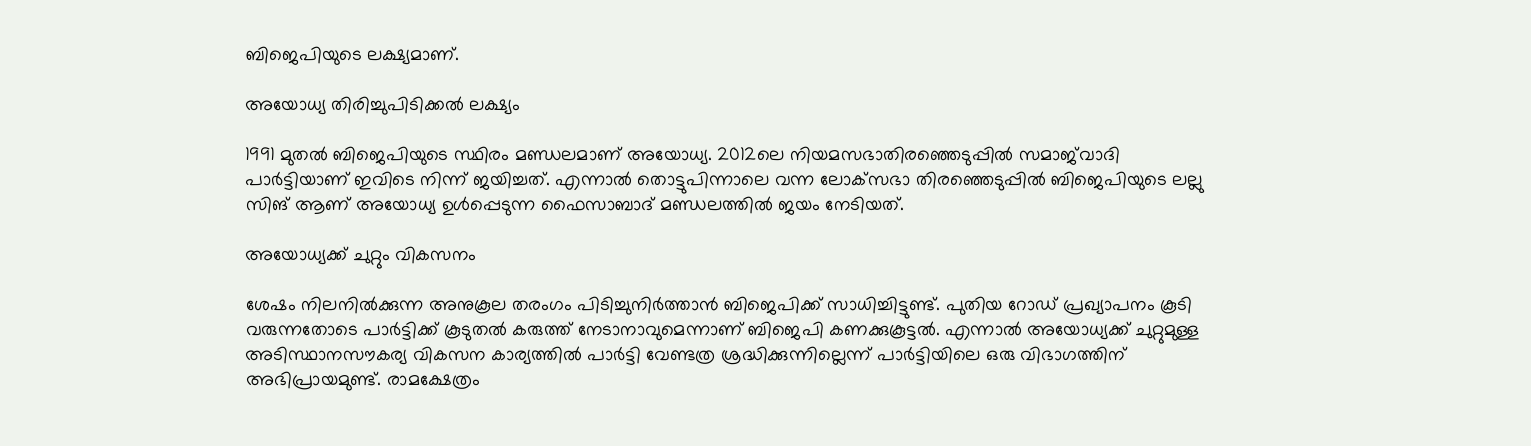ബിജെപിയുടെ ലക്ഷ്യമാണ്.

അയോധ്യ തിരിച്ചുപിടിക്കല്‍ ലക്ഷ്യം

1991 മുതല്‍ ബിജെപിയുടെ സ്ഥിരം മണ്ഡലമാണ് അയോധ്യ. 2012ലെ നിയമസഭാതിരഞ്ഞെടുപ്പില്‍ സമാജ്‌വാദി പാര്‍ട്ടിയാണ് ഇവിടെ നിന്ന് ജയിച്ചത്. എന്നാല്‍ തൊട്ടുപിന്നാലെ വന്ന ലോക്‌സഭാ തിരഞ്ഞെടുപ്പില്‍ ബിജെപിയുടെ ലല്ലു സിങ് ആണ് അയോധ്യ ഉള്‍പ്പെടുന്ന ഫൈസാബാദ് മണ്ഡലത്തില്‍ ജയം നേടിയത്.

അയോധ്യക്ക് ചുറ്റും വികസനം

ശേഷം നിലനില്‍ക്കുന്ന അനുകൂല തരംഗം പിടിച്ചുനിര്‍ത്താന്‍ ബിജെപിക്ക് സാധിച്ചിട്ടുണ്ട്. പുതിയ റോഡ് പ്രഖ്യാപനം കൂടി വരുന്നതോടെ പാര്‍ട്ടിക്ക് കൂടുതല്‍ കരുത്ത് നേടാനാവുമെന്നാണ് ബിജെപി കണക്കുകൂട്ടല്‍. എന്നാല്‍ അയോധ്യക്ക് ചുറ്റുമുള്ള അടിസ്ഥാനസൗകര്യ വികസന കാര്യത്തില്‍ പാര്‍ട്ടി വേണ്ടത്ര ശ്രദ്ധിക്കുന്നില്ലെന്ന് പാര്‍ട്ടിയിലെ ഒരു വിഭാഗത്തിന് അഭിപ്രായമുണ്ട്. രാമക്ഷേത്രം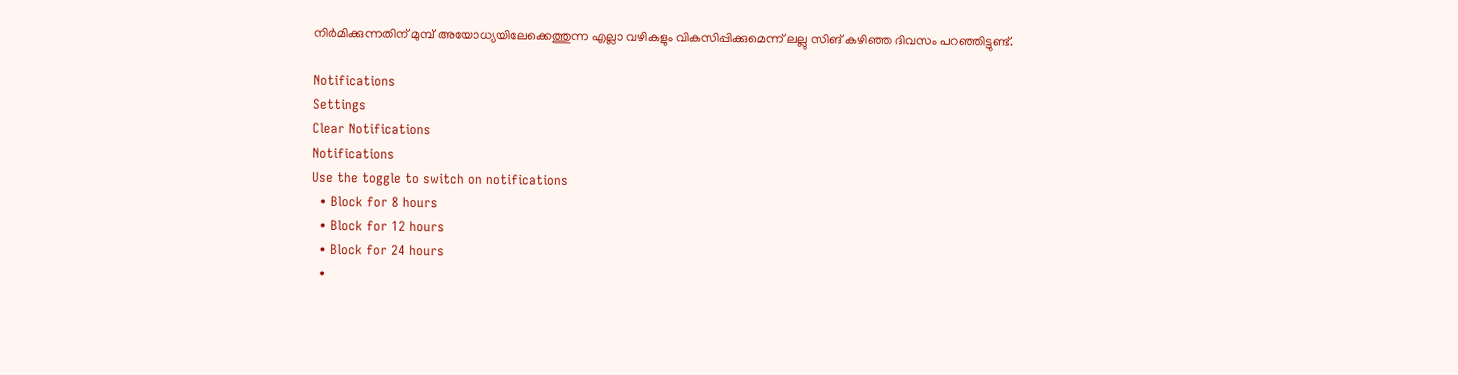നിര്‍മിക്കുന്നതിന് മുമ്പ് അയോധ്യയിലേക്കെത്തുന്ന എല്ലാ വഴികളും വികസിപ്പിക്കുമെന്ന് ലല്ലു സിങ് കഴിഞ്ഞ ദിവസം പറഞ്ഞിട്ടുണ്ട്.

Notifications
Settings
Clear Notifications
Notifications
Use the toggle to switch on notifications
  • Block for 8 hours
  • Block for 12 hours
  • Block for 24 hours
  •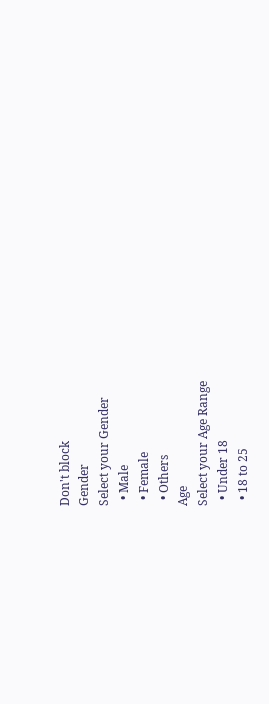Don't block
Gender
Select your Gender
  • Male
  • Female
  • Others
Age
Select your Age Range
  • Under 18
  • 18 to 25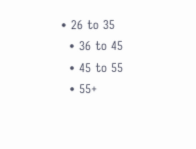• 26 to 35
  • 36 to 45
  • 45 to 55
  • 55+